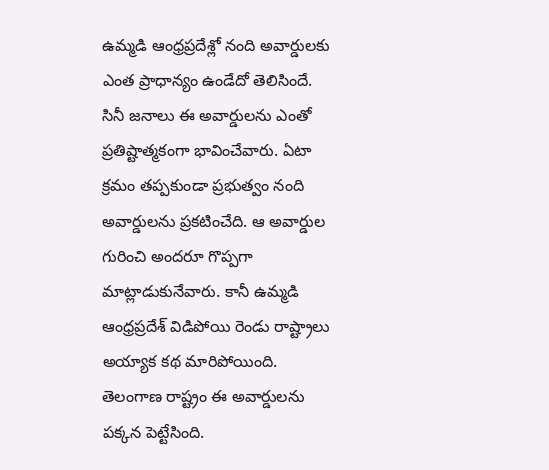ఉమ్మడి ఆంధ్రప్రదేశ్లో నంది అవార్డులకు ఎంత ప్రాధాన్యం ఉండేదో తెలిసిందే. సినీ జనాలు ఈ అవార్డులను ఎంతో ప్రతిష్టాత్మకంగా భావించేవారు. ఏటా క్రమం తప్పకుండా ప్రభుత్వం నంది అవార్డులను ప్రకటించేది. ఆ అవార్డుల గురించి అందరూ గొప్పగా మాట్లాడుకునేవారు. కానీ ఉమ్మడి ఆంధ్రప్రదేశ్ విడిపోయి రెండు రాష్ట్రాలు అయ్యాక కథ మారిపోయింది. తెలంగాణ రాష్ట్రం ఈ అవార్డులను పక్కన పెట్టేసింది.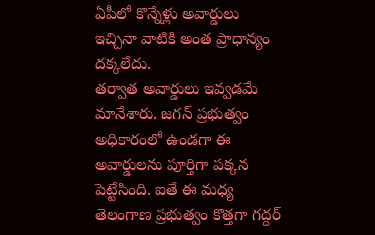ఏపీలో కొన్నేళ్లు అవార్డులు ఇచ్చినా వాటికి అంత ప్రాధాన్యం దక్కలేదు.
తర్వాత అవార్డులు ఇవ్వడమే మానేశారు. జగన్ ప్రభుత్వం అధికారంలో ఉండగా ఈ అవార్డులను పూర్తిగా పక్కన పెట్టేసింది. ఐతే ఈ మధ్య తెలంగాణ ప్రభుత్వం కొత్తగా గద్దర్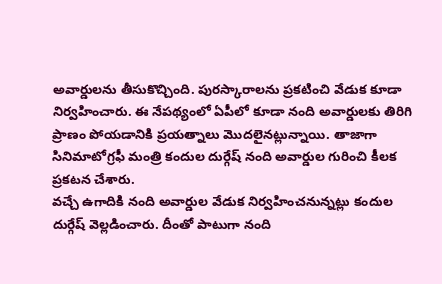అవార్డులను తీసుకొచ్చింది. పురస్కారాలను ప్రకటించి వేడుక కూడా నిర్వహించారు. ఈ నేపథ్యంలో ఏపీలో కూడా నంది అవార్డులకు తిరిగి ప్రాణం పోయడానికి ప్రయత్నాలు మొదలైనట్లున్నాయి. తాజాగా సినిమాటోగ్రఫీ మంత్రి కందుల దుర్గేష్ నంది అవార్డుల గురించి కీలక ప్రకటన చేశారు.
వచ్చే ఉగాదికి నంది అవార్డుల వేడుక నిర్వహించనున్నట్లు కందుల దుర్గేష్ వెల్లడించారు. దీంతో పాటుగా నంది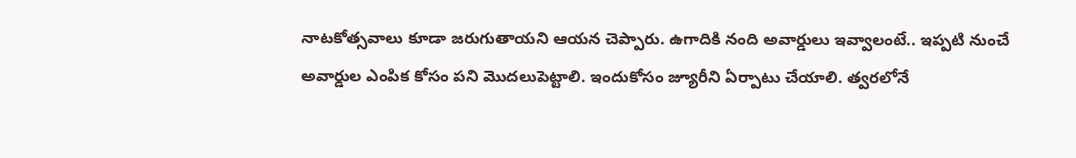నాటకోత్సవాలు కూడా జరుగుతాయని ఆయన చెప్పారు. ఉగాదికి నంది అవార్డులు ఇవ్వాలంటే.. ఇప్పటి నుంచే అవార్డుల ఎంపిక కోసం పని మొదలుపెట్టాలి. ఇందుకోసం జ్యూరీని ఏర్పాటు చేయాలి. త్వరలోనే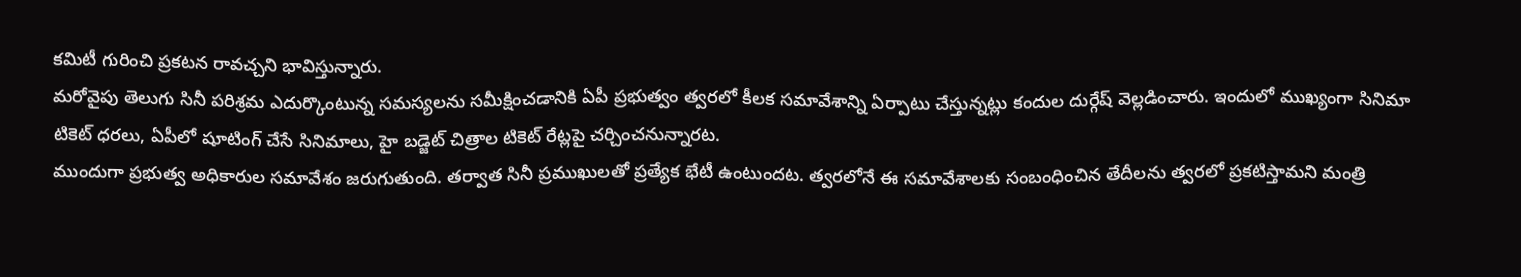కమిటీ గురించి ప్రకటన రావచ్చని భావిస్తున్నారు.
మరోవైపు తెలుగు సినీ పరిశ్రమ ఎదుర్కొంటున్న సమస్యలను సమీక్షించడానికి ఏపీ ప్రభుత్వం త్వరలో కీలక సమావేశాన్ని ఏర్పాటు చేస్తున్నట్లు కందుల దుర్గేష్ వెల్లడించారు. ఇందులో ముఖ్యంగా సినిమా టికెట్ ధరలు, ఏపీలో షూటింగ్ చేసే సినిమాలు, హై బడ్జెట్ చిత్రాల టికెట్ రేట్లపై చర్చించనున్నారట.
ముందుగా ప్రభుత్వ అధికారుల సమావేశం జరుగుతుంది. తర్వాత సినీ ప్రముఖులతో ప్రత్యేక భేటీ ఉంటుందట. త్వరలోనే ఈ సమావేశాలకు సంబంధించిన తేదీలను త్వరలో ప్రకటిస్తామని మంత్రి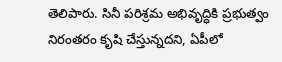తెలిపారు. సినీ పరిశ్రమ అభివృద్ధికి ప్రభుత్వం నిరంతరం కృషి చేస్తున్నదని, ఏపీలో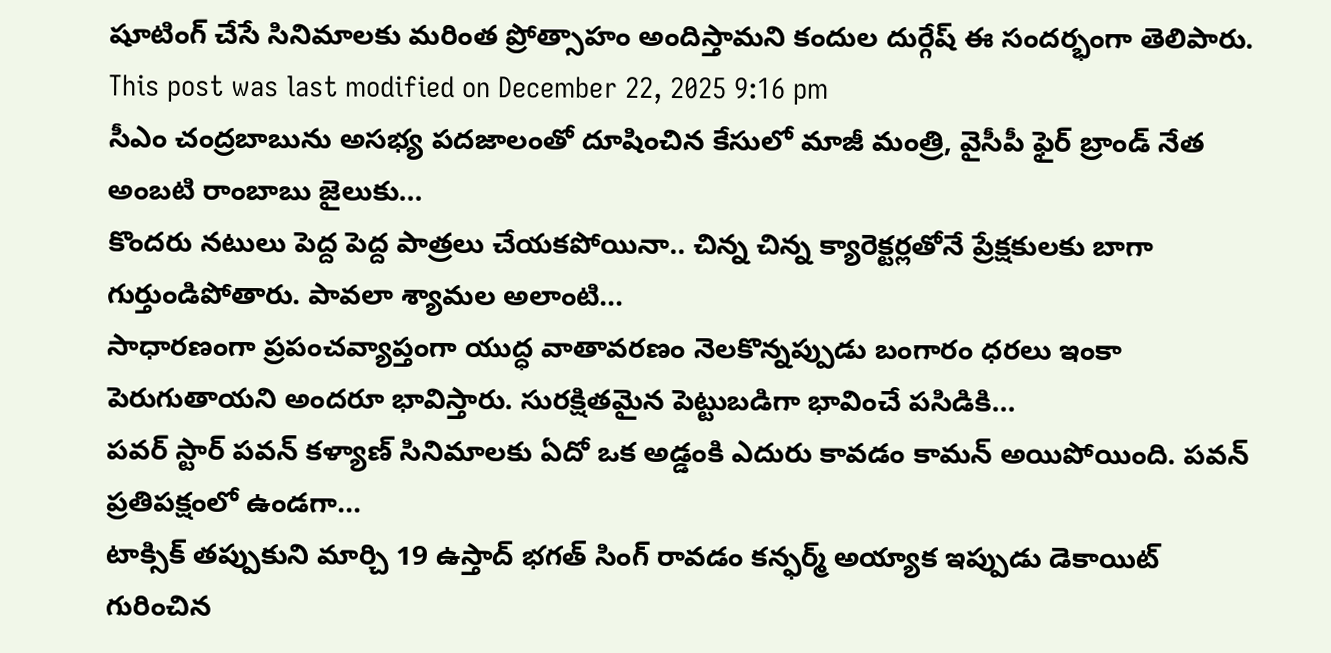షూటింగ్ చేసే సినిమాలకు మరింత ప్రోత్సాహం అందిస్తామని కందుల దుర్గేష్ ఈ సందర్భంగా తెలిపారు.
This post was last modified on December 22, 2025 9:16 pm
సీఎం చంద్రబాబును అసభ్య పదజాలంతో దూషించిన కేసులో మాజీ మంత్రి, వైసీపీ ఫైర్ బ్రాండ్ నేత అంబటి రాంబాబు జైలుకు…
కొందరు నటులు పెద్ద పెద్ద పాత్రలు చేయకపోయినా.. చిన్న చిన్న క్యారెక్టర్లతోనే ప్రేక్షకులకు బాగా గుర్తుండిపోతారు. పావలా శ్యామల అలాంటి…
సాధారణంగా ప్రపంచవ్యాప్తంగా యుద్ధ వాతావరణం నెలకొన్నప్పుడు బంగారం ధరలు ఇంకా పెరుగుతాయని అందరూ భావిస్తారు. సురక్షితమైన పెట్టుబడిగా భావించే పసిడికి…
పవర్ స్టార్ పవన్ కళ్యాణ్ సినిమాలకు ఏదో ఒక అడ్డంకి ఎదురు కావడం కామన్ అయిపోయింది. పవన్ ప్రతిపక్షంలో ఉండగా…
టాక్సిక్ తప్పుకుని మార్చి 19 ఉస్తాద్ భగత్ సింగ్ రావడం కన్ఫర్మ్ అయ్యాక ఇప్పుడు డెకాయిట్ గురించిన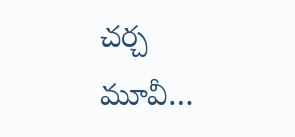చర్చ మూవీ…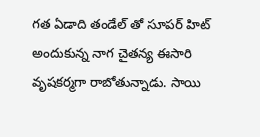గత ఏడాది తండేల్ తో సూపర్ హిట్ అందుకున్న నాగ చైతన్య ఈసారి వృషకర్మగా రాబోతున్నాడు. సాయి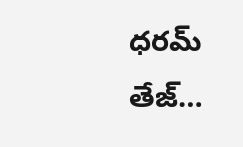ధరమ్ తేజ్…